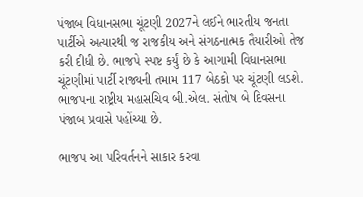પંજાબ વિધાનસભા ચૂંટણી 2027ને લઈને ભારતીય જનતા પાર્ટીએ અત્યારથી જ રાજકીય અને સંગઠનાત્મક તૈયારીઓ તેજ કરી દીધી છે. ભાજપે સ્પષ્ટ કર્યું છે કે આગામી વિધાનસભા ચૂંટણીમાં પાર્ટી રાજ્યની તમામ 117 બેઠકો પર ચૂંટણી લડશે. ભાજપના રાષ્ટ્રીય મહાસચિવ બી.એલ. સંતોષ બે દિવસના પંજાબ પ્રવાસે પહોંચ્યા છે.

ભાજપ આ પરિવર્તનને સાકાર કરવા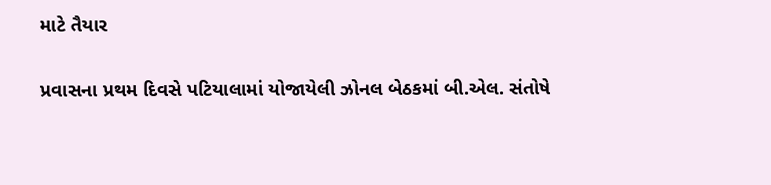માટે તૈયાર

પ્રવાસના પ્રથમ દિવસે પટિયાલામાં યોજાયેલી ઝોનલ બેઠકમાં બી.એલ. સંતોષે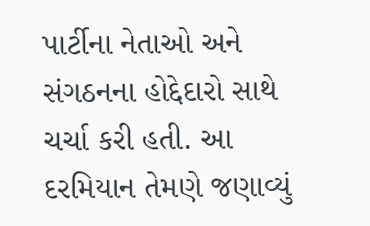પાર્ટીના નેતાઓ અને સંગઠનના હોદ્દેદારો સાથે ચર્ચા કરી હતી. આ દરમિયાન તેમણે જણાવ્યું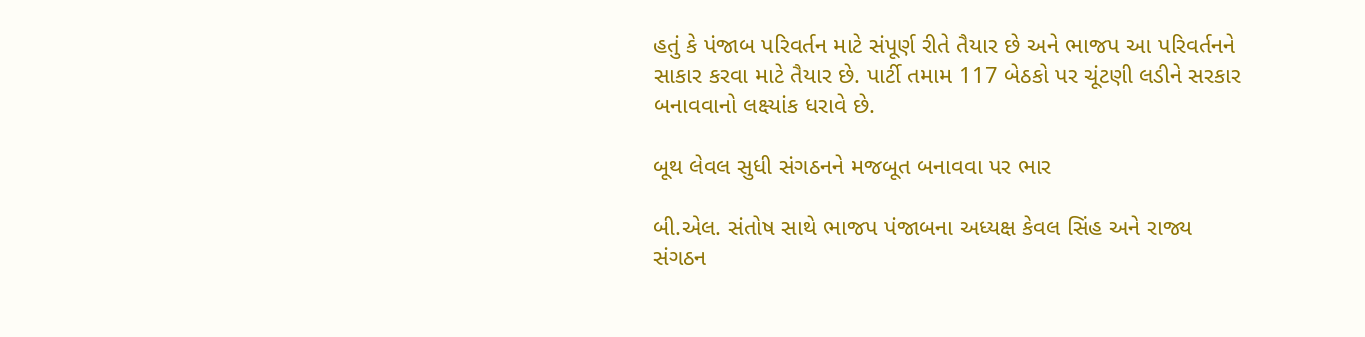હતું કે પંજાબ પરિવર્તન માટે સંપૂર્ણ રીતે તૈયાર છે અને ભાજપ આ પરિવર્તનને સાકાર કરવા માટે તૈયાર છે. પાર્ટી તમામ 117 બેઠકો પર ચૂંટણી લડીને સરકાર બનાવવાનો લક્ષ્યાંક ધરાવે છે.

બૂથ લેવલ સુધી સંગઠનને મજબૂત બનાવવા પર ભાર

બી.એલ. સંતોષ સાથે ભાજપ પંજાબના અધ્યક્ષ કેવલ સિંહ અને રાજ્ય સંગઠન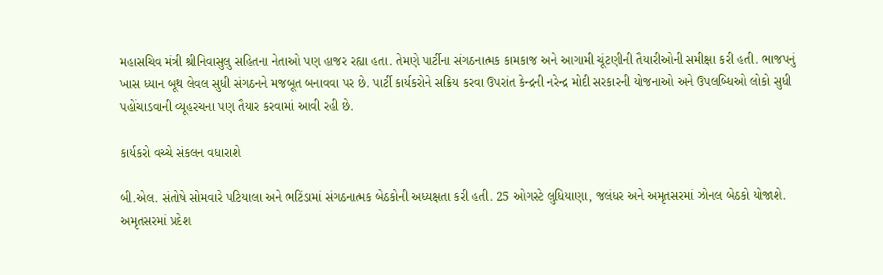મહાસચિવ મંત્રી શ્રીનિવાસુલુ સહિતના નેતાઓ પણ હાજર રહ્યા હતા. તેમણે પાર્ટીના સંગઠનાત્મક કામકાજ અને આગામી ચૂંટણીની તૈયારીઓની સમીક્ષા કરી હતી. ભાજપનું ખાસ ધ્યાન બૂથ લેવલ સુધી સંગઠનને મજબૂત બનાવવા પર છે. પાર્ટી કાર્યકરોને સક્રિય કરવા ઉપરાંત કેન્દ્રની નરેન્દ્ર મોદી સરકારની યોજનાઓ અને ઉપલબ્ધિઓ લોકો સુધી પહોંચાડવાની વ્યૂહરચના પણ તૈયાર કરવામાં આવી રહી છે.

કાર્યકરો વચ્ચે સંકલન વધારાશે

બી.એલ. સંતોષે સોમવારે પટિયાલા અને ભટિંડામાં સંગઠનાત્મક બેઠકોની અધ્યક્ષતા કરી હતી. 25 ઓગસ્ટે લુધિયાણા, જલંધર અને અમૃતસરમાં ઝોનલ બેઠકો યોજાશે. અમૃતસરમાં પ્રદેશ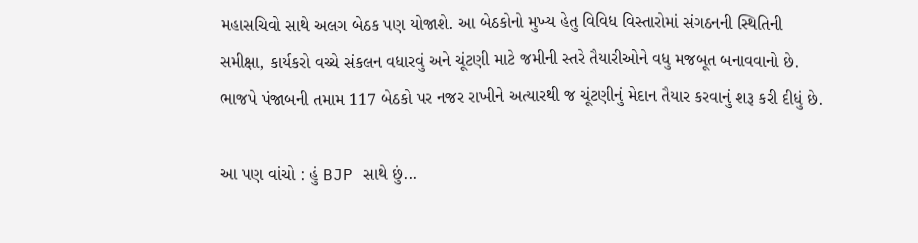મહાસચિવો સાથે અલગ બેઠક પણ યોજાશે. આ બેઠકોનો મુખ્ય હેતુ વિવિધ વિસ્તારોમાં સંગઠનની સ્થિતિની સમીક્ષા, કાર્યકરો વચ્ચે સંકલન વધારવું અને ચૂંટણી માટે જમીની સ્તરે તૈયારીઓને વધુ મજબૂત બનાવવાનો છે. ભાજપે પંજાબની તમામ 117 બેઠકો પર નજર રાખીને અત્યારથી જ ચૂંટણીનું મેદાન તૈયાર કરવાનું શરૂ કરી દીધું છે.

આ પણ વાંચો : હું BJP સાથે છું...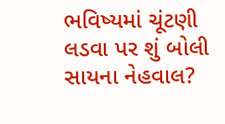ભવિષ્યમાં ચૂંટણી લડવા પર શું બોલી સાયના નેહવાલ?